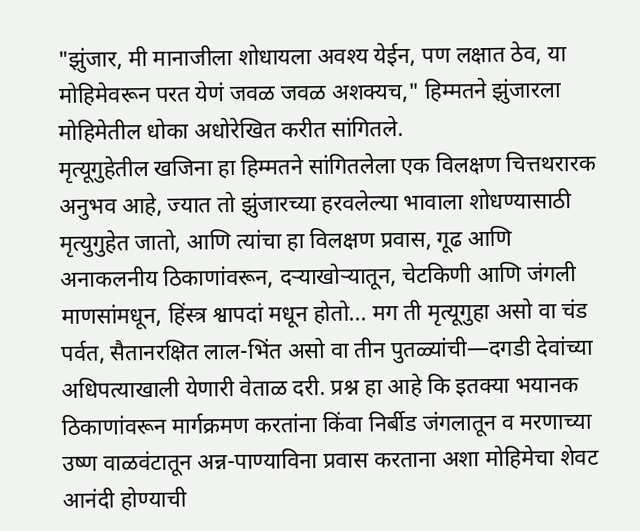"झुंजार, मी मानाजीला शोधायला अवश्य येईन, पण लक्षात ठेव, या मोहिमेवरून परत येणं जवळ जवळ अशक्यच," हिम्मतने झुंजारला मोहिमेतील धोका अधोरेखित करीत सांगितले.
मृत्यूगुहेतील खजिना हा हिम्मतने सांगितलेला एक विलक्षण चित्तथरारक अनुभव आहे, ज्यात तो झुंजारच्या हरवलेल्या भावाला शोधण्यासाठी मृत्युगुहेत जातो, आणि त्यांचा हा विलक्षण प्रवास, गूढ आणि अनाकलनीय ठिकाणांवरून, दऱ्याखोऱ्यातून, चेटकिणी आणि जंगली माणसांमधून, हिंस्त्र श्वापदां मधून होतो... मग ती मृत्यूगुहा असो वा चंड पर्वत, सैतानरक्षित लाल-भिंत असो वा तीन पुतळ्यांची—दगडी देवांच्या अधिपत्याखाली येणारी वेताळ दरी. प्रश्न हा आहे कि इतक्या भयानक ठिकाणांवरून मार्गक्रमण करतांना किंवा निर्बीड जंगलातून व मरणाच्या उष्ण वाळवंटातून अन्न-पाण्याविना प्रवास करताना अशा मोहिमेचा शेवट आनंदी होण्याची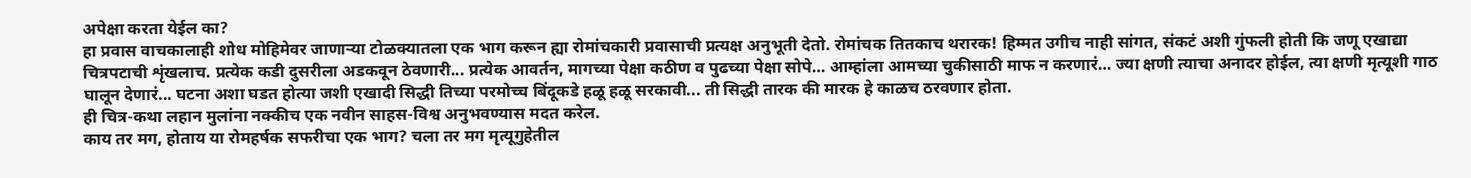अपेक्षा करता येईल का?
हा प्रवास वाचकालाही शोध मोहिमेवर जाणाऱ्या टोळक्यातला एक भाग करून ह्या रोमांचकारी प्रवासाची प्रत्यक्ष अनुभूती देतो. रोमांचक तितकाच थरारक! हिम्मत उगीच नाही सांगत, संकटं अशी गुंफली होती कि जणू एखाद्या चित्रपटाची शृंखलाच. प्रत्येक कडी दुसरीला अडकवून ठेवणारी... प्रत्येक आवर्तन, मागच्या पेक्षा कठीण व पुढच्या पेक्षा सोपे… आम्हांला आमच्या चुकीसाठी माफ न करणारं… ज्या क्षणी त्याचा अनादर होईल, त्या क्षणी मृत्यूशी गाठ घालून देणारं... घटना अशा घडत होत्या जशी एखादी सिद्धी तिच्या परमोच्च बिंदूकडे हळू हळू सरकावी... ती सिद्धी तारक की मारक हे काळच ठरवणार होता.
ही चित्र-कथा लहान मुलांना नक्कीच एक नवीन साहस-विश्व अनुभवण्यास मदत करेल.
काय तर मग, होताय या रोमहर्षक सफरीचा एक भाग? चला तर मग मृत्यूगुहेतील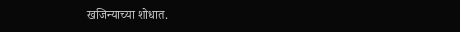खजिन्याच्या शोधात.